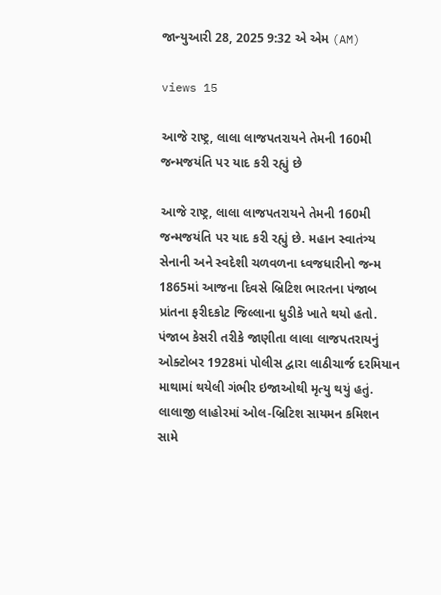જાન્યુઆરી 28, 2025 9:32 એ એમ (AM)

views 15

આજે રાષ્ટ્ર, લાલા લાજપતરાયને તેમની 160મી જન્મજયંતિ પર યાદ કરી રહ્યું છે

આજે રાષ્ટ્ર, લાલા લાજપતરાયને તેમની 160મી જન્મજયંતિ પર યાદ કરી રહ્યું છે. મહાન સ્વાતંત્ર્ય સેનાની અને સ્વદેશી ચળવળના ધ્વજધારીનો જન્મ 1865માં આજના દિવસે બ્રિટિશ ભારતના પંજાબ પ્રાંતના ફરીદકોટ જિલ્લાના ધુડીકે ખાતે થયો હતો. પંજાબ કેસરી તરીકે જાણીતા લાલા લાજપતરાયનું ઓક્ટોબર 1928માં પોલીસ દ્વારા લાઠીચાર્જ દરમિયાન માથામાં થયેલી ગંભીર ઇજાઓથી મૃત્યુ થયું હતું. લાલાજી લાહોરમાં ઓલ-બ્રિટિશ સાયમન કમિશન સામે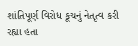શાંતિપૂર્ણ વિરોધ કૂચનું નેતૃત્વ કરી રહ્યા હતા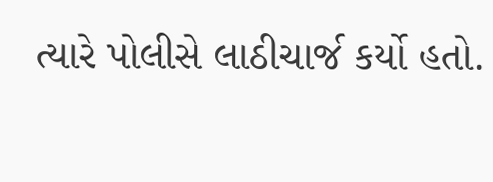ત્યારે પોલીસે લાઠીચાર્જ કર્યો હતો.